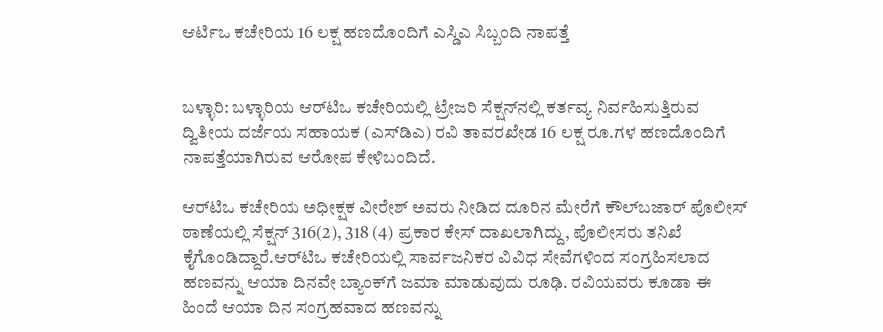ಆರ್ಟಿಒ ಕಚೇರಿಯ 16 ಲಕ್ಷ ಹಣದೊಂದಿಗೆ ಎಸ್ಡಿಎ ಸಿಬ್ಬಂದಿ ನಾಪತ್ತೆ


ಬಳ್ಳಾರಿ: ಬಳ್ಳಾರಿಯ ಆರ್‌ಟಿಒ ಕಚೇರಿಯಲ್ಲಿ ಟ್ರೇಜರಿ ಸೆಕ್ಷನ್‌ನಲ್ಲಿ ಕರ್ತವ್ಯ ನಿರ್ವಹಿಸುತ್ತಿರುವ ದ್ವಿತೀಯ ದರ್ಜೆಯ ಸಹಾಯಕ (ಎಸ್‌ಡಿಎ) ರವಿ ತಾವರಖೇಡ 16 ಲಕ್ಷ ರೂ.ಗಳ ಹಣದೊಂದಿಗೆ ನಾಪತ್ತೆಯಾಗಿರುವ ಆರೋಪ ಕೇಳಿಬಂದಿದೆ.

ಆರ್‌ಟಿಒ ಕಚೇರಿಯ ಅಧೀಕ್ಷಕ ವೀರೇಶ್ ಅವರು ನೀಡಿದ ದೂರಿನ ಮೇರೆಗೆ ಕೌಲ್‌ಬಜಾರ್ ಪೊಲೀಸ್ ಠಾಣೆಯಲ್ಲಿ ಸೆಕ್ಷನ್ 316(2), 318 (4) ಪ್ರಕಾರ ಕೇಸ್ ದಾಖಲಾಗಿದ್ದು, ಪೊಲೀಸರು ತನಿಖೆ ಕೈಗೊಂಡಿದ್ದಾರೆ.ಆರ್‌ಟಿಒ ಕಚೇರಿಯಲ್ಲಿ ಸಾರ್ವಜನಿಕರ ವಿವಿಧ ಸೇವೆಗಳಿಂದ ಸಂಗ್ರಹಿಸಲಾದ ಹಣವನ್ನು ಆಯಾ ದಿನವೇ ಬ್ಯಾಂಕ್‌ಗೆ ಜಮಾ ಮಾಡುವುದು ರೂಢಿ. ರವಿಯವರು ಕೂಡಾ ಈ ಹಿಂದೆ ಆಯಾ ದಿನ ಸಂಗ್ರಹವಾದ ಹಣವನ್ನು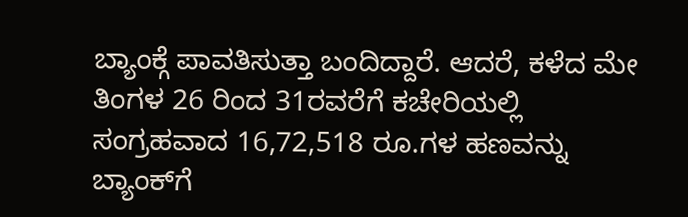ಬ್ಯಾಂಕ್ಗೆ ಪಾವತಿಸುತ್ತಾ ಬಂದಿದ್ದಾರೆ. ಆದರೆ, ಕಳೆದ ಮೇ ತಿಂಗಳ 26 ರಿಂದ 31ರವರೆಗೆ ಕಚೇರಿಯಲ್ಲಿ ಸಂಗ್ರಹವಾದ 16,72,518 ರೂ.ಗಳ ಹಣವನ್ನು ಬ್ಯಾಂಕ್‌ಗೆ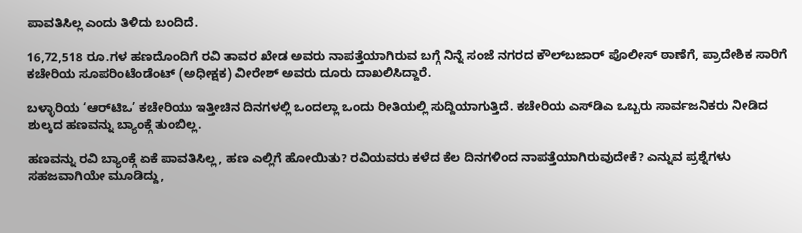ಪಾವತಿಸಿಲ್ಲ ಎಂದು ತಿಳಿದು ಬಂದಿದೆ.

16,72,518 ರೂ.ಗಳ ಹಣದೊಂದಿಗೆ ರವಿ ತಾವರ ಖೇಡ ಅವರು ನಾಪತ್ತೆಯಾಗಿರುವ ಬಗ್ಗೆ ನಿನ್ನೆ ಸಂಜೆ ನಗರದ ಕೌಲ್‌ಬಜಾರ್ ಪೊಲೀಸ್ ಠಾಣೆಗೆ, ಪ್ರಾದೇಶಿಕ ಸಾರಿಗೆ ಕಚೇರಿಯ ಸೂಪರಿಂಟೆಂಡೆಂಟ್ (ಅಧೀಕ್ಷಕ) ವೀರೇಶ್ ಅವರು ದೂರು ದಾಖಲಿಸಿದ್ದಾರೆ.

ಬಳ್ಳಾರಿಯ ‘ಆರ್‌ಟಿಒ’ ಕಚೇರಿಯು ಇತ್ತೀಚಿನ ದಿನಗಳಲ್ಲಿ ಒಂದಲ್ಲಾ ಒಂದು ರೀತಿಯಲ್ಲಿ ಸುದ್ದಿಯಾಗುತ್ತಿದೆ. ಕಚೇರಿಯ ಎಸ್‌ಡಿಎ ಒಬ್ಬರು ಸಾರ್ವಜನಿಕರು ನೀಡಿದ ಶುಲ್ಕದ ಹಣವನ್ನು ಬ್ಯಾಂಕ್ಗೆ ತುಂಬಿಲ್ಲ.

ಹಣವನ್ನು ರವಿ ಬ್ಯಾಂಕ್ಗೆ ಏಕೆ ಪಾವತಿಸಿಲ್ಲ, ಹಣ ಎಲ್ಲಿಗೆ ಹೋಯಿತು? ರವಿಯವರು ಕಳೆದ ಕೆಲ ದಿನಗಳಿಂದ ನಾಪತ್ತೆಯಾಗಿರುವುದೇಕೆ? ಎನ್ನುವ ಪ್ರಶ್ನೆಗಳು ಸಹಜವಾಗಿಯೇ ಮೂಡಿದ್ದು,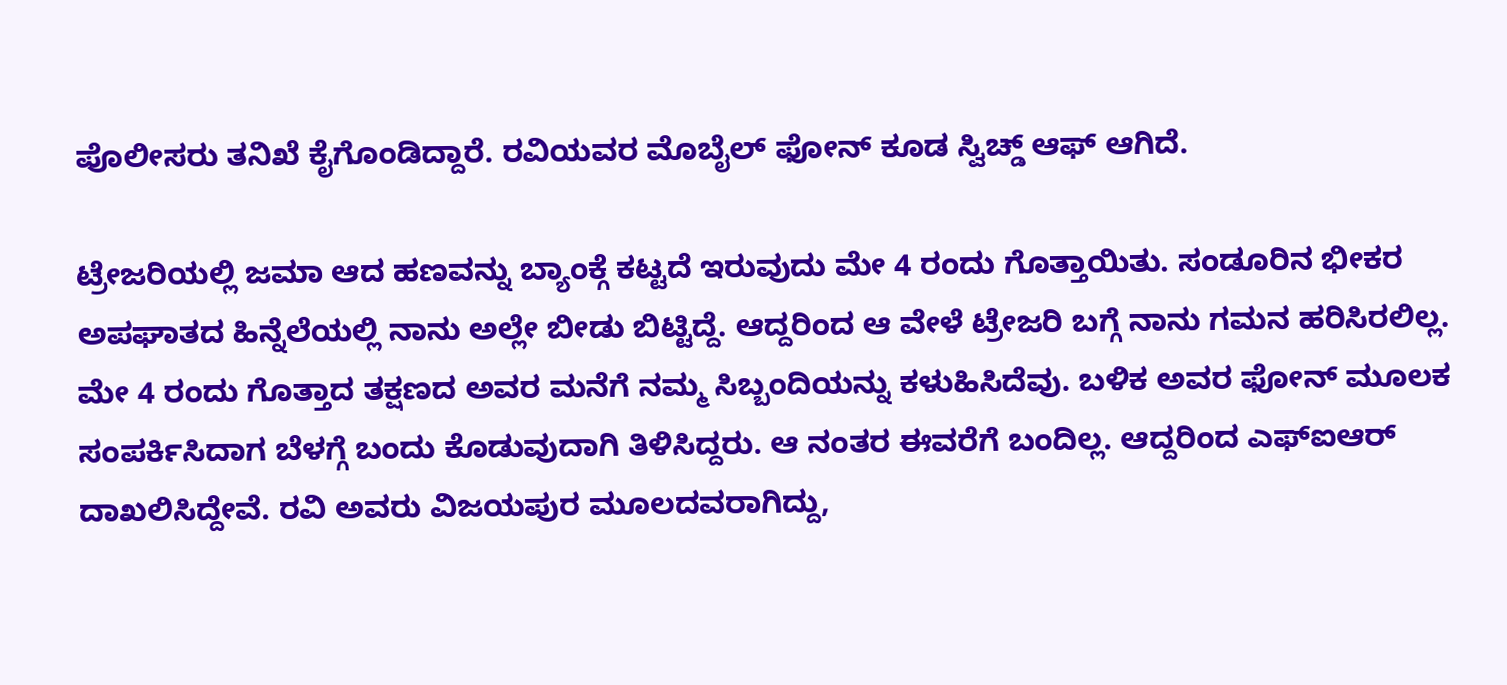ಪೊಲೀಸರು ತನಿಖೆ ಕೈಗೊಂಡಿದ್ದಾರೆ. ರವಿಯವರ ಮೊಬೈಲ್ ಫೋನ್ ಕೂಡ ಸ್ವಿಚ್ಡ್ ಆಫ್ ಆಗಿದೆ.

ಟ್ರೇಜರಿಯಲ್ಲಿ ಜಮಾ ಆದ ಹಣವನ್ನು ಬ್ಯಾಂಕ್ಗೆ ಕಟ್ಟದೆ ಇರುವುದು ಮೇ 4 ರಂದು ಗೊತ್ತಾಯಿತು. ಸಂಡೂರಿನ ಭೀಕರ ಅಪಘಾತದ ಹಿನ್ನೆಲೆಯಲ್ಲಿ ನಾನು ಅಲ್ಲೇ ಬೀಡು ಬಿಟ್ಟಿದ್ದೆ. ಆದ್ದರಿಂದ ಆ ವೇಳೆ ಟ್ರೇಜರಿ ಬಗ್ಗೆ ನಾನು ಗಮನ ಹರಿಸಿರಲಿಲ್ಲ. ಮೇ 4 ರಂದು ಗೊತ್ತಾದ ತಕ್ಷಣದ ಅವರ ಮನೆಗೆ ನಮ್ಮ ಸಿಬ್ಬಂದಿಯನ್ನು ಕಳುಹಿಸಿದೆವು. ಬಳಿಕ ಅವರ ಫೋನ್ ಮೂಲಕ ಸಂಪರ್ಕಿಸಿದಾಗ ಬೆಳಗ್ಗೆ ಬಂದು ಕೊಡುವುದಾಗಿ ತಿಳಿಸಿದ್ದರು. ಆ ನಂತರ ಈವರೆಗೆ ಬಂದಿಲ್ಲ. ಆದ್ದರಿಂದ ಎಫ್ಐಆರ್ ದಾಖಲಿಸಿದ್ದೇವೆ. ರವಿ ಅವರು ವಿಜಯಪುರ ಮೂಲದವರಾಗಿದ್ದು,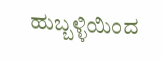ಹುಬ್ಬಳ್ಳಿಯಿಂದ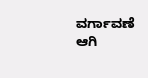ವರ್ಗಾವಣೆ ಆಗಿ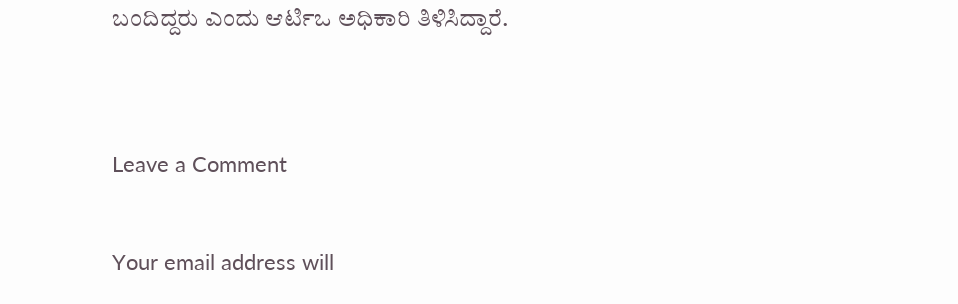ಬಂದಿದ್ದರು ಎಂದು ಆರ್ಟಿಒ ಅಧಿಕಾರಿ ತಿಳಿಸಿದ್ದಾರೆ.


Leave a Comment

Your email address will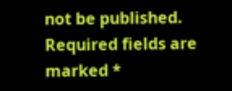not be published. Required fields are marked *